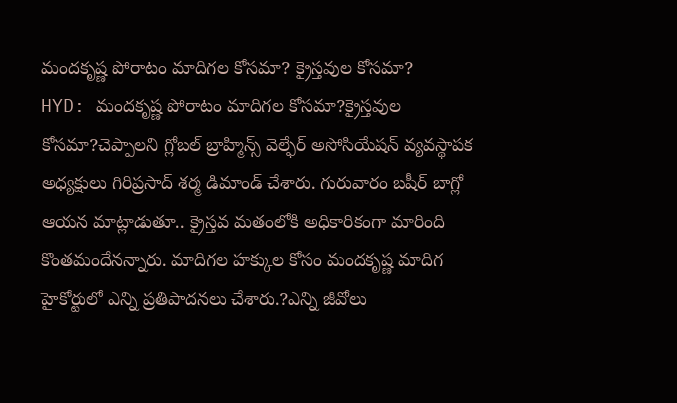మందకృష్ణ పోరాటం మాదిగల కోసమా? క్రైస్తవుల కోసమా?
HYD: మందకృష్ణ పోరాటం మాదిగల కోసమా?క్రైస్తవుల కోసమా?చెప్పాలని గ్లోబల్ బ్రాహ్మిన్స్ వెల్ఫేర్ అసోసియేషన్ వ్యవస్థాపక అధ్యక్షులు గిరిప్రసాద్ శర్మ డిమాండ్ చేశారు. గురువారం బషీర్ బాగ్లో ఆయన మాట్లాడుతూ.. క్రైస్తవ మతంలోకి అధికారికంగా మారింది కొంతమందేనన్నారు. మాదిగల హక్కుల కోసం మందకృష్ణ మాదిగ హైకోర్టులో ఎన్ని ప్రతిపాదనలు చేశారు.?ఎన్ని జీవోలు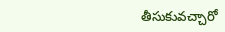తీసుకువచ్చారో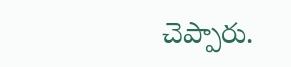చెప్పారు.